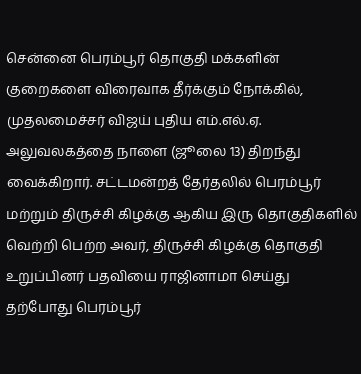சென்னை பெரம்பூர் தொகுதி மக்களின் குறைகளை விரைவாக தீர்க்கும் நோக்கில், முதலமைச்சர் விஜய் புதிய எம்.எல்.ஏ. அலுவலகத்தை நாளை (ஜூலை 13) திறந்து வைக்கிறார். சட்டமன்றத் தேர்தலில் பெரம்பூர் மற்றும் திருச்சி கிழக்கு ஆகிய இரு தொகுதிகளில் வெற்றி பெற்ற அவர், திருச்சி கிழக்கு தொகுதி உறுப்பினர் பதவியை ராஜினாமா செய்து தற்போது பெரம்பூர்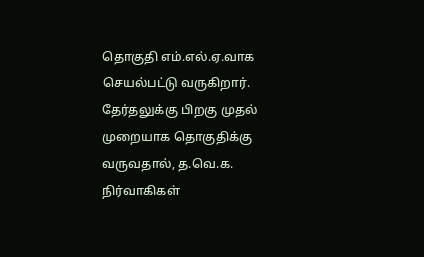தொகுதி எம்.எல்.ஏ.வாக செயல்பட்டு வருகிறார். தேர்தலுக்கு பிறகு முதல் முறையாக தொகுதிக்கு வருவதால், த.வெ.க. நிர்வாகிகள்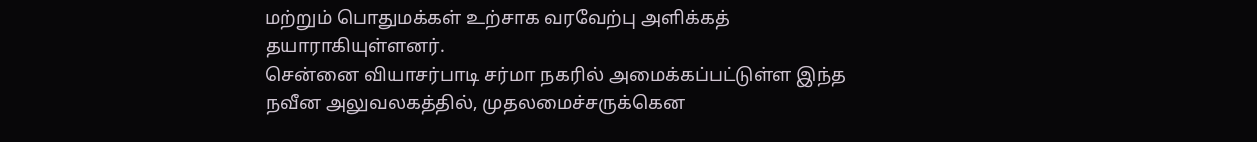மற்றும் பொதுமக்கள் உற்சாக வரவேற்பு அளிக்கத் தயாராகியுள்ளனர்.
சென்னை வியாசர்பாடி சர்மா நகரில் அமைக்கப்பட்டுள்ள இந்த நவீன அலுவலகத்தில், முதலமைச்சருக்கென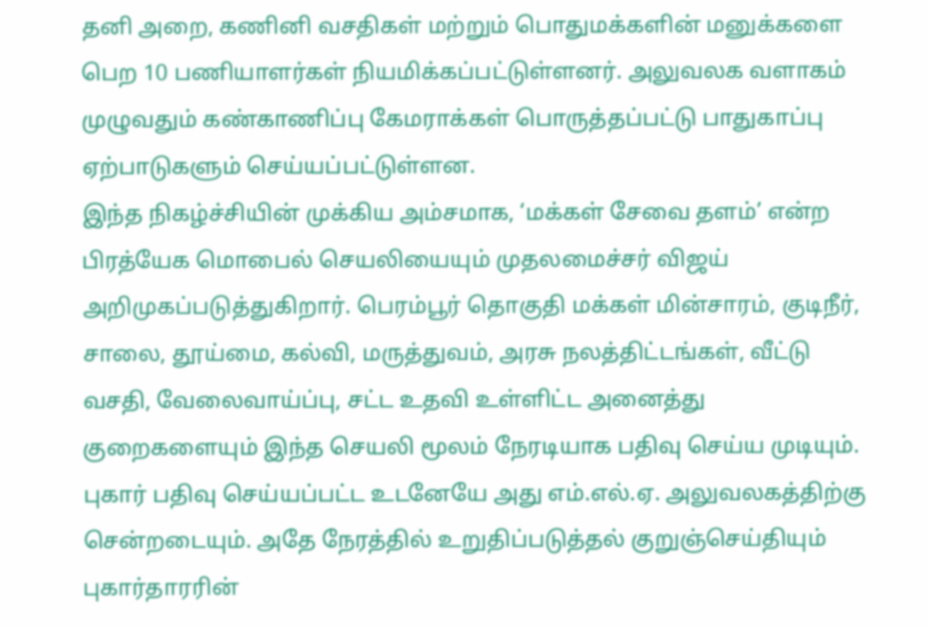தனி அறை, கணினி வசதிகள் மற்றும் பொதுமக்களின் மனுக்களை பெற 10 பணியாளர்கள் நியமிக்கப்பட்டுள்ளனர். அலுவலக வளாகம் முழுவதும் கண்காணிப்பு கேமராக்கள் பொருத்தப்பட்டு பாதுகாப்பு ஏற்பாடுகளும் செய்யப்பட்டுள்ளன.
இந்த நிகழ்ச்சியின் முக்கிய அம்சமாக, ‘மக்கள் சேவை தளம்’ என்ற பிரத்யேக மொபைல் செயலியையும் முதலமைச்சர் விஜய் அறிமுகப்படுத்துகிறார். பெரம்பூர் தொகுதி மக்கள் மின்சாரம், குடிநீர், சாலை, தூய்மை, கல்வி, மருத்துவம், அரசு நலத்திட்டங்கள், வீட்டு வசதி, வேலைவாய்ப்பு, சட்ட உதவி உள்ளிட்ட அனைத்து குறைகளையும் இந்த செயலி மூலம் நேரடியாக பதிவு செய்ய முடியும். புகார் பதிவு செய்யப்பட்ட உடனேயே அது எம்.எல்.ஏ. அலுவலகத்திற்கு சென்றடையும். அதே நேரத்தில் உறுதிப்படுத்தல் குறுஞ்செய்தியும் புகார்தாரரின்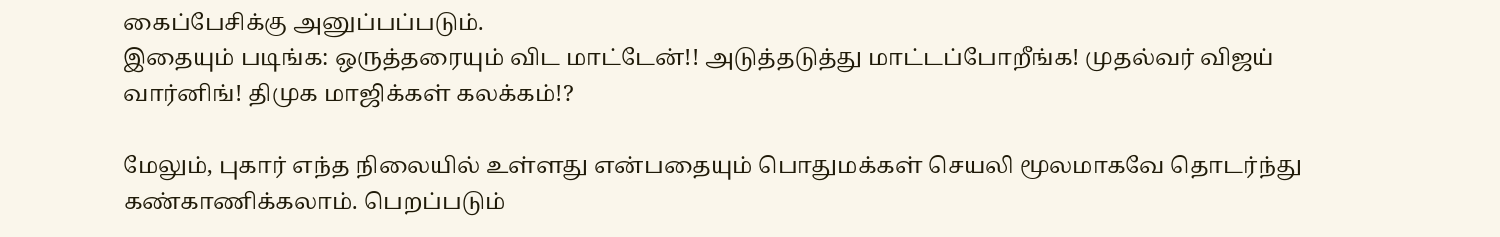கைப்பேசிக்கு அனுப்பப்படும்.
இதையும் படிங்க: ஒருத்தரையும் விட மாட்டேன்!! அடுத்தடுத்து மாட்டப்போறீங்க! முதல்வர் விஜய் வார்னிங்! திமுக மாஜிக்கள் கலக்கம்!?

மேலும், புகார் எந்த நிலையில் உள்ளது என்பதையும் பொதுமக்கள் செயலி மூலமாகவே தொடர்ந்து கண்காணிக்கலாம். பெறப்படும்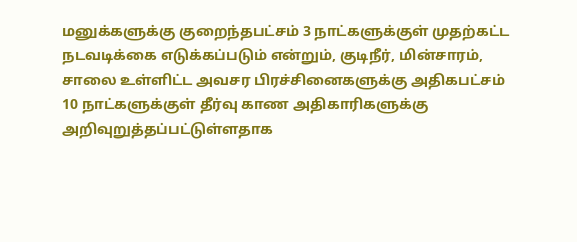மனுக்களுக்கு குறைந்தபட்சம் 3 நாட்களுக்குள் முதற்கட்ட நடவடிக்கை எடுக்கப்படும் என்றும், குடிநீர், மின்சாரம், சாலை உள்ளிட்ட அவசர பிரச்சினைகளுக்கு அதிகபட்சம் 10 நாட்களுக்குள் தீர்வு காண அதிகாரிகளுக்கு அறிவுறுத்தப்பட்டுள்ளதாக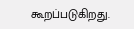கூறப்படுகிறது.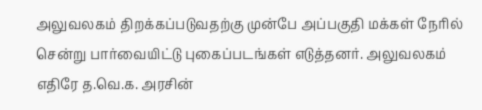அலுவலகம் திறக்கப்படுவதற்கு முன்பே அப்பகுதி மக்கள் நேரில் சென்று பார்வையிட்டு புகைப்படங்கள் எடுத்தனர். அலுவலகம் எதிரே த.வெ.க. அரசின்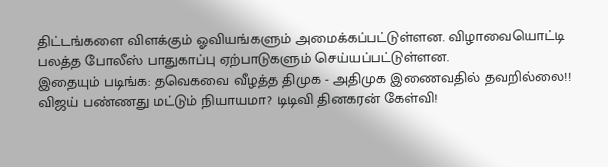திட்டங்களை விளக்கும் ஓவியங்களும் அமைக்கப்பட்டுள்ளன. விழாவையொட்டி பலத்த போலீஸ் பாதுகாப்பு ஏற்பாடுகளும் செய்யப்பட்டுள்ளன.
இதையும் படிங்க: தவெகவை வீழத்த திமுக - அதிமுக இணைவதில் தவறில்லை!! விஜய் பண்ணது மட்டும் நியாயமா? டிடிவி தினகரன் கேள்வி!